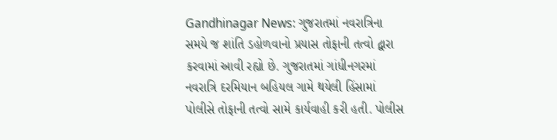Gandhinagar News: ગુજરાતમાં નવરાત્રિના સમયે જ શાંતિ ડહોળવાનો પ્રયાસ તોફાની તત્વો દ્વારા કરવામાં આવી રહ્યો છે. ગુજરાતમાં ગાંધીનગરમાં નવરાત્રિ દરમિયાન બહિયલ ગામે થયેલી હિંસામાં પોલીસે તોફાની તત્વો સામે કાર્યવાહી કરી હતી. પોલીસ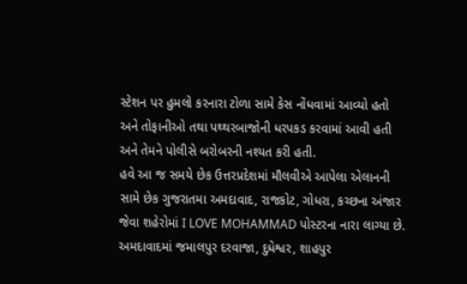સ્ટેશન પર હુમલો કરનારા ટોળા સામે કેસ નોંધવામાં આવ્યો હતો અને તોફાનીઓ તથા પથ્થરબાજોની ધરપકડ કરવામાં આવી હતી અને તેમને પોલીસે બરોબરની નશ્યત કરી હતી.
હવે આ જ સમયે છેક ઉત્તરપ્રદેશમાં મૌલવીએ આપેલા એલાનની સામે છેક ગુજરાતમા અમદાવાદ, રાજકોટ, ગોધરા, કચ્છના અંજાર જેવા શહેરોમાં I LOVE MOHAMMAD પોસ્ટરના નારા લાગ્યા છે. અમદાવાદમાં જમાલપુર દરવાજા, દુધેશ્વર, શાહપુર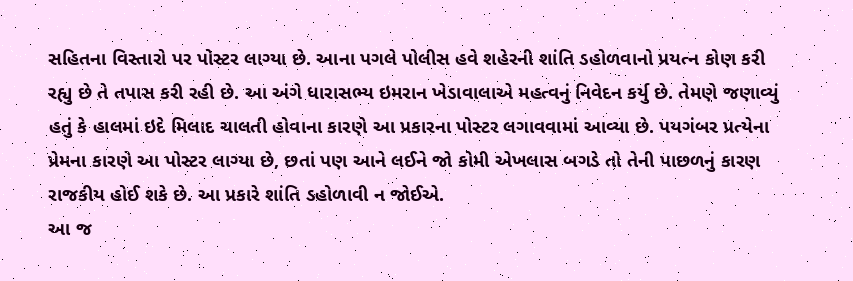સહિતના વિસ્તારો પર પોસ્ટર લાગ્યા છે. આના પગલે પોલીસ હવે શહેરની શાંતિ ડહોળવાનો પ્રયત્ન કોણ કરી રહ્યુ છે તે તપાસ કરી રહી છે. આ અંગે ધારાસભ્ય ઇમરાન ખેડાવાલાએ મહત્વનું નિવેદન કર્યુ છે. તેમણે જણાવ્યું હતું કે હાલમાં ઇદે મિલાદ ચાલતી હોવાના કારણે આ પ્રકારના પોસ્ટર લગાવવામાં આવ્યા છે. પયગંબર પ્રત્યેના પ્રેમના કારણે આ પોસ્ટર લાગ્યા છે, છતાં પણ આને લઈને જો કોમી એખલાસ બગડે તો તેની પાછળનું કારણ રાજકીય હોઈ શકે છે. આ પ્રકારે શાંતિ ડહોળાવી ન જોઈએ.
આ જ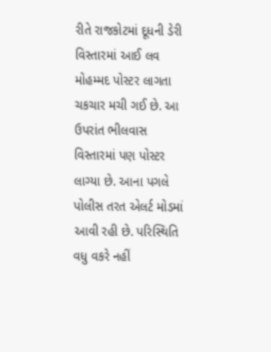રીતે રાજકોટમાં દૂધની ડેરી વિસ્તારમાં આઈ લવ મોહમ્મદ પોસ્ટર લાગતા ચકચાર મચી ગઈ છે. આ ઉપરાંત ભીલવાસ વિસ્તારમાં પણ પોસ્ટર લાગ્યા છે. આના પગલે પોલીસ તરત એલર્ટ મોડમાં આવી રહી છે. પરિસ્થિતિ વધુ વકરે નહીં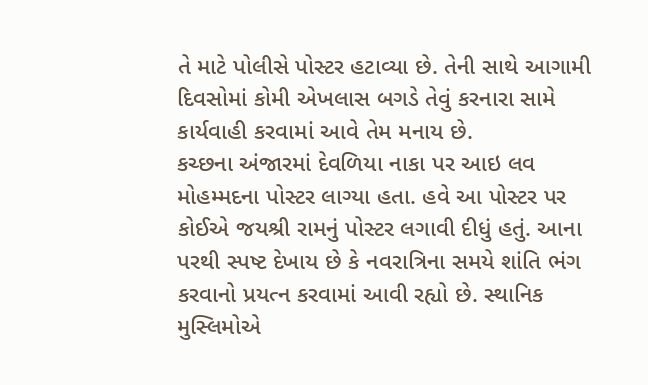તે માટે પોલીસે પોસ્ટર હટાવ્યા છે. તેની સાથે આગામી દિવસોમાં કોમી એખલાસ બગડે તેવું કરનારા સામે કાર્યવાહી કરવામાં આવે તેમ મનાય છે.
કચ્છના અંજારમાં દેવળિયા નાકા પર આઇ લવ મોહમ્મદના પોસ્ટર લાગ્યા હતા. હવે આ પોસ્ટર પર કોઈએ જયશ્રી રામનું પોસ્ટર લગાવી દીધું હતું. આના પરથી સ્પષ્ટ દેખાય છે કે નવરાત્રિના સમયે શાંતિ ભંગ કરવાનો પ્રયત્ન કરવામાં આવી રહ્યો છે. સ્થાનિક મુસ્લિમોએ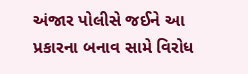અંજાર પોલીસે જઈને આ પ્રકારના બનાવ સામે વિરોધ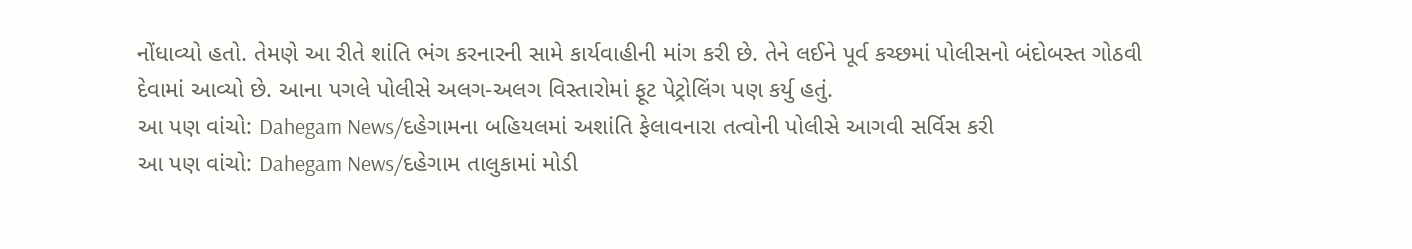નોંધાવ્યો હતો. તેમણે આ રીતે શાંતિ ભંગ કરનારની સામે કાર્યવાહીની માંગ કરી છે. તેને લઈને પૂર્વ કચ્છમાં પોલીસનો બંદોબસ્ત ગોઠવી દેવામાં આવ્યો છે. આના પગલે પોલીસે અલગ-અલગ વિસ્તારોમાં ફૂટ પેટ્રોલિંગ પણ કર્યુ હતું.
આ પણ વાંચો: Dahegam News/દહેગામના બહિયલમાં અશાંતિ ફેલાવનારા તત્વોની પોલીસે આગવી સર્વિસ કરી
આ પણ વાંચો: Dahegam News/દહેગામ તાલુકામાં મોડી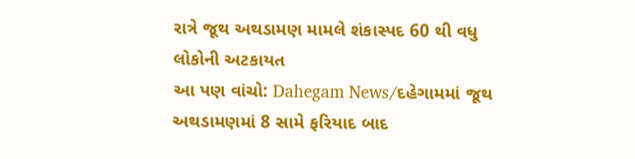રાત્રે જૂથ અથડામણ મામલે શંકાસ્પદ 60 થી વધુ લોકોની અટકાયત
આ પણ વાંચો: Dahegam News/દહેગામમાં જૂથ અથડામણમાં 8 સામે ફરિયાદ બાદ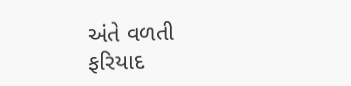અંતે વળતી ફરિયાદ